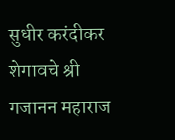सुधीर करंदीकर
शेगावचे श्री गजानन महाराज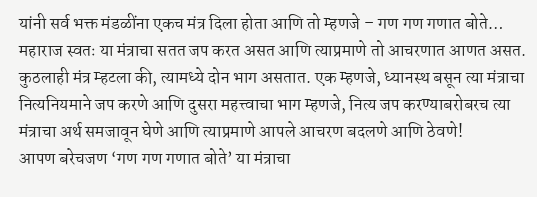यांनी सर्व भक्त मंडळींना एकच मंत्र दिला होता आणि तो म्हणजे – गण गण गणात बोते… महाराज स्वतः या मंत्राचा सतत जप करत असत आणि त्याप्रमाणे तो आचरणात आणत असत.
कुठलाही मंत्र म्हटला की, त्यामध्ये दोन भाग असतात. एक म्हणजे, ध्यानस्थ बसून त्या मंत्राचा नित्यनियमाने जप करणे आणि दुसरा महत्त्वाचा भाग म्हणजे, नित्य जप करण्याबरोबरच त्या मंत्राचा अर्थ समजावून घेणे आणि त्याप्रमाणे आपले आचरण बदलणे आणि ठेवणे!
आपण बरेचजण ‘गण गण गणात बोते’ या मंत्राचा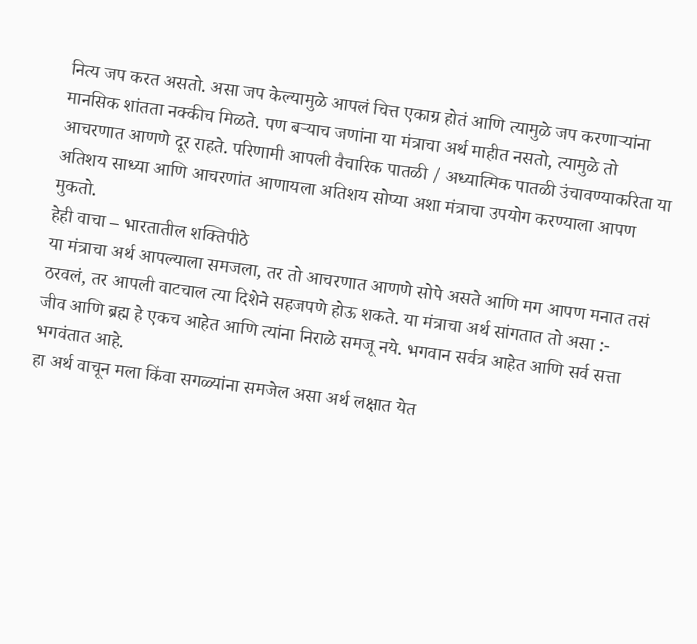नित्य जप करत असतो. असा जप केल्यामुळे आपलं चित्त एकाग्र होतं आणि त्यामुळे जप करणाऱ्यांना मानसिक शांतता नक्कीच मिळते. पण बऱ्याच जणांना या मंत्राचा अर्थ माहीत नसतो, त्यामुळे तो आचरणात आणणे दूर राहते. परिणामी आपली वैचारिक पातळी / अध्यात्मिक पातळी उंचावण्याकरिता या अतिशय साध्या आणि आचरणांत आणायला अतिशय सोप्या अशा मंत्राचा उपयोग करण्याला आपण मुकतो.
हेही वाचा – भारतातील शक्तिपीठे
या मंत्राचा अर्थ आपल्याला समजला, तर तो आचरणात आणणे सोपे असते आणि मग आपण मनात तसं ठरवलं, तर आपली वाटचाल त्या दिशेने सहजपणे होऊ शकते. या मंत्राचा अर्थ सांगतात तो असा :-
जीव आणि ब्रह्म हे एकच आहेत आणि त्यांना निराळे समजू नये. भगवान सर्वत्र आहेत आणि सर्व सत्ता भगवंतात आहे.
हा अर्थ वाचून मला किंवा सगळ्यांना समजेल असा अर्थ लक्षात येत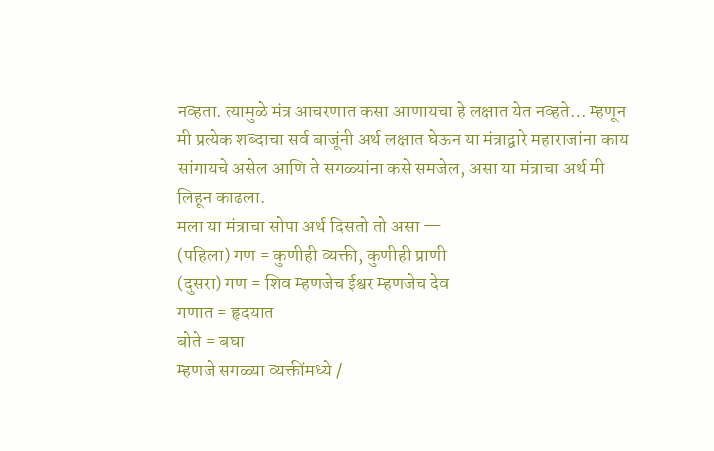नव्हता. त्यामुळे मंत्र आचरणात कसा आणायचा हे लक्षात येत नव्हते… म्हणून मी प्रत्येक शब्दाचा सर्व बाजूंनी अर्थ लक्षात घेऊन या मंत्राद्वारे महाराजांना काय सांगायचे असेल आणि ते सगळ्यांना कसे समजेल, असा या मंत्राचा अर्थ मी लिहून काढला.
मला या मंत्राचा सोपा अर्थ दिसतो तो असा —
(पहिला) गण = कुणीही व्यक्ती, कुणीही प्राणी
(दुसरा) गण = शिव म्हणजेच ईश्वर म्हणजेच देव
गणात = हृदयात
बोते = बघा
म्हणजे सगळ्या व्यक्तींमध्ये /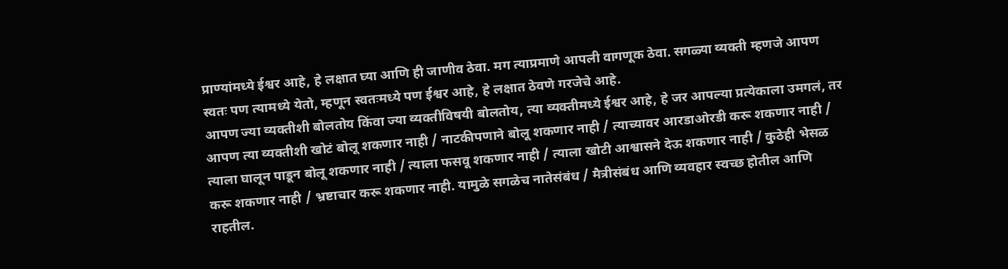प्राण्यांमध्ये ईश्वर आहे, हे लक्षात घ्या आणि ही जाणीव ठेवा. मग त्याप्रमाणे आपली वागणूक ठेवा. सगळ्या व्यक्ती म्हणजे आपण स्वतः पण त्यामध्ये येतो, म्हणून स्वतःमध्ये पण ईश्वर आहे, हे लक्षात ठेवणे गरजेचे आहे.
आपण ज्या व्यक्तीशी बोलतोय किंवा ज्या व्यक्तीविषयी बोलतोय, त्या व्यक्तीमध्ये ईश्वर आहे, हे जर आपल्या प्रत्येकाला उमगलं, तर आपण त्या व्यक्तीशी खोटं बोलू शकणार नाही / नाटकीपणाने बोलू शकणार नाही / त्याच्यावर आरडाओरडी करू शकणार नाही / त्याला घालून पाडून बोलू शकणार नाही / त्याला फसवू शकणार नाही / त्याला खोटी आश्वासने देऊ शकणार नाही / कुठेही भेसळ करू शकणार नाही / भ्रष्टाचार करू शकणार नाही. यामुळे सगळेच नातेसंबंध / मैत्रीसंबंध आणि व्यवहार स्वच्छ होतील आणि राहतील.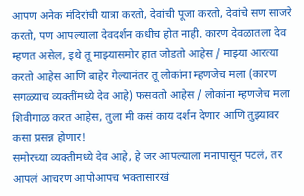आपण अनेक मंदिरांची यात्रा करतो, देवांची पूजा करतो, देवांचे सण साजरे करतो, पण आपल्याला देवदर्शन कधीच होत नाही. कारण देवळातला देव म्हणत असेल, इथे तू माझ्यासमोर हात जोडतो आहेस / माझ्या आरत्या करतो आहेस आणि बाहेर गेल्यानंतर तू लोकांना म्हणजेच मला (कारण सगळ्याच व्यक्तींमध्ये देव आहे) फसवतो आहेस / लोकांना म्हणजेच मला शिवीगाळ करत आहेस, तुला मी कसं काय दर्शन देणार आणि तुझ्यावर कसा प्रसन्न होणार!
समोरच्या व्यक्तीमध्ये देव आहे, हे जर आपल्याला मनापासून पटलं, तर आपलं आचरण आपोआपच भक्तासारखं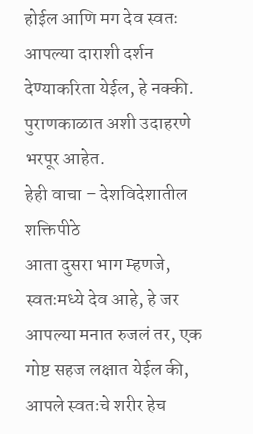होईल आणि मग देव स्वतः आपल्या दाराशी दर्शन देण्याकरिता येईल, हे नक्की. पुराणकाळात अशी उदाहरणे भरपूर आहेत.
हेही वाचा – देशविदेशातील शक्तिपीठे
आता दुसरा भाग म्हणजे, स्वतःमध्ये देव आहे, हे जर आपल्या मनात रुजलं तर, एक गोष्ट सहज लक्षात येईल की, आपले स्वतःचे शरीर हेच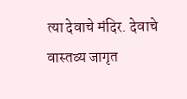त्या देवाचे मंदिर. देवाचे वास्तव्य जागृत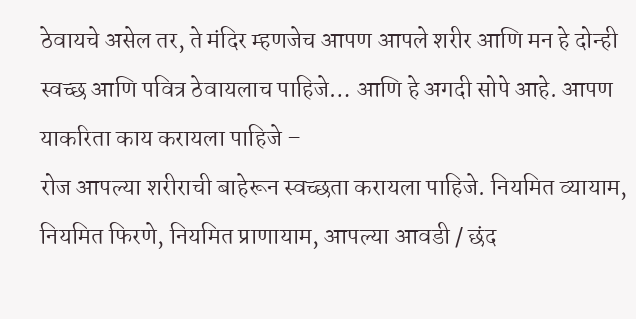ठेवायचे असेल तर, ते मंदिर म्हणजेच आपण आपले शरीर आणि मन हे दोन्ही स्वच्छ आणि पवित्र ठेवायलाच पाहिजे… आणि हे अगदी सोपे आहे. आपण याकरिता काय करायला पाहिजे –
रोज आपल्या शरीराची बाहेरून स्वच्छता करायला पाहिजे. नियमित व्यायाम, नियमित फिरणे, नियमित प्राणायाम, आपल्या आवडी / छंद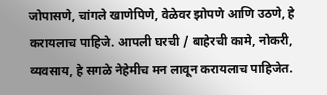जोपासणे, चांगले खाणेपिणे, वेळेवर झोपणे आणि उठणे, हे करायलाच पाहिजे. आपली घरची / बाहेरची कामे, नोकरी, व्यवसाय, हे सगळे नेहेमीच मन लावून करायलाच पाहिजेत.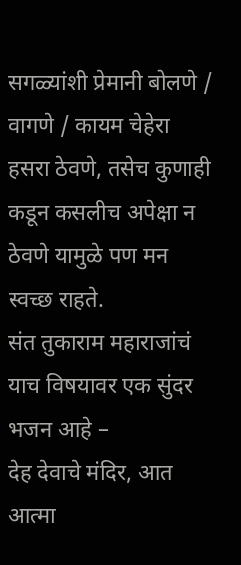सगळ्यांशी प्रेमानी बोलणे / वागणे / कायम चेहेरा हसरा ठेवणे, तसेच कुणाही कडून कसलीच अपेक्षा न ठेवणे यामुळे पण मन स्वच्छ राहते.
संत तुकाराम महाराजांचं याच विषयावर एक सुंदर भजन आहे –
देह देवाचे मंदिर, आत आत्मा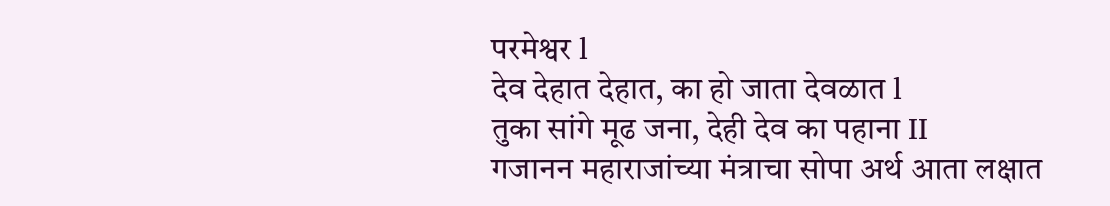परमेश्वर l
देव देहात देहात, का हो जाता देवळात l
तुका सांगे मूढ जना, देही देव का पहाना II
गजानन महाराजांच्या मंत्राचा सोपा अर्थ आता लक्षात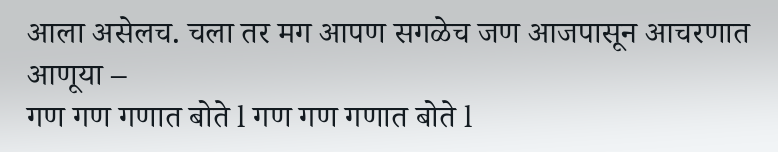आला असेलच. चला तर मग आपण सगळेच जण आजपासून आचरणात आणूया –
गण गण गणात बोते l गण गण गणात बोते l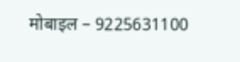मोबाइल – 9225631100